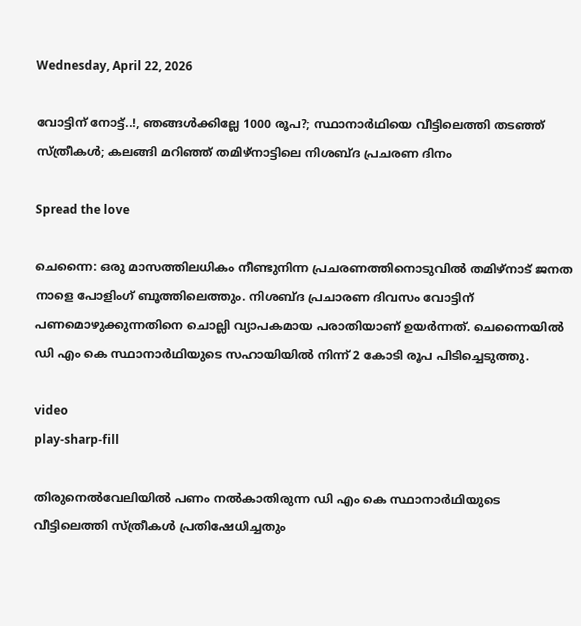Wednesday, April 22, 2026

വോട്ടിന് നോട്ട്..!, ഞങ്ങള്‍ക്കില്ലേ 1000 രൂപ?; സ്ഥാനാര്‍ഥിയെ വീട്ടിലെത്തി തടഞ്ഞ് സ്ത്രീകള്‍; കലങ്ങി മറിഞ്ഞ് തമിഴ്നാട്ടിലെ നിശബ്ദ പ്രചരണ ദിനം

Spread the love

ചെന്നൈ: ഒരു മാസത്തിലധികം നീണ്ടുനിന്ന പ്രചരണത്തിനൊടുവില്‍ തമിഴ്നാട് ജനത നാളെ പോളിംഗ് ബൂത്തിലെത്തും. നിശബ്ദ പ്രചാരണ ദിവസം വോട്ടിന് പണമൊഴുക്കുന്നതിനെ ചൊല്ലി വ്യാപകമായ പരാതിയാണ് ഉയർന്നത്. ചെന്നൈയില്‍ ഡി എം കെ സ്ഥാനാർഥിയുടെ സഹായിയില്‍ നിന്ന് 2 കോടി രൂപ പിടിച്ചെടുത്തു.

video
play-sharp-fill

തിരുനെല്‍വേലിയില്‍ പണം നല്‍കാതിരുന്ന ഡി എം കെ സ്ഥാനാർഥിയുടെ വീട്ടിലെത്തി സ്ത്രീകള്‍ പ്രതിഷേധിച്ചതും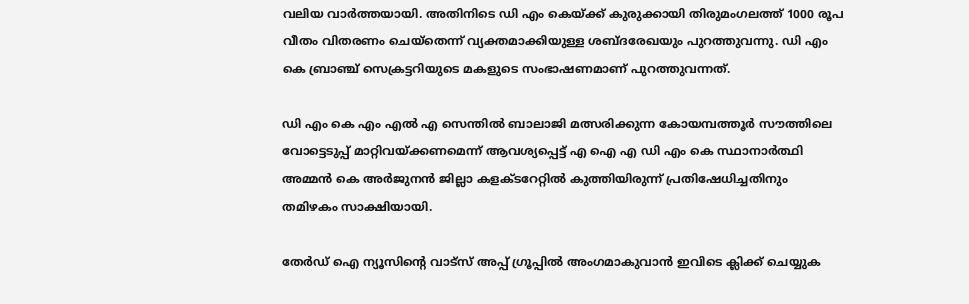വലിയ വാർത്തയായി. അതിനിടെ ഡി എം കെയ്ക്ക് കുരുക്കായി തിരുമംഗലത്ത് 1000 രൂപ വീതം വിതരണം ചെയ്‌തെന്ന് വ്യക്തമാക്കിയുള്ള ശബ്ദരേഖയും പുറത്തുവന്നു. ഡി എം കെ ബ്രാഞ്ച് സെക്രട്ടറിയുടെ മകളുടെ സംഭാഷണമാണ് പുറത്തുവന്നത്.

ഡി എം കെ എം എല്‍ എ സെന്തില്‍ ബാലാജി മത്സരിക്കുന്ന കോയമ്പത്തൂർ സൗത്തിലെ വോട്ടെടുപ്പ് മാറ്റിവയ്ക്കണമെന്ന് ആവശ്യപ്പെട്ട് എ ഐ എ ഡി എം കെ സ്ഥാനാർത്ഥി അമ്മൻ കെ അർജുനൻ ജില്ലാ കളക്ടറേറ്റില്‍ കുത്തിയിരുന്ന് പ്രതിഷേധിച്ചതിനും തമിഴകം സാക്ഷിയായി.

തേർഡ് ഐ ന്യൂസിന്റെ വാട്സ് അപ്പ് ഗ്രൂപ്പിൽ അംഗമാകുവാൻ ഇവിടെ ക്ലിക്ക് ചെയ്യുക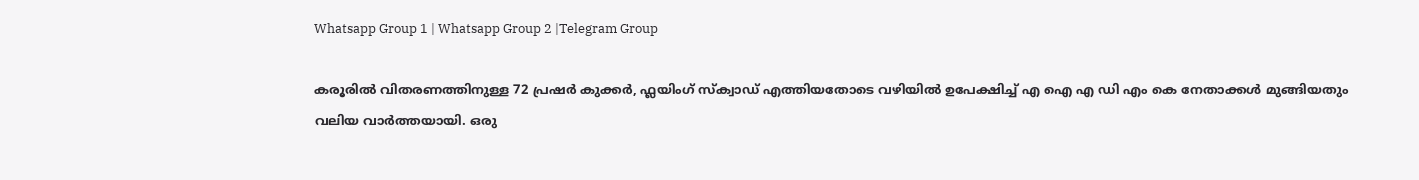Whatsapp Group 1 | Whatsapp Group 2 |Telegram Group

കരൂരില്‍ വിതരണത്തിനുള്ള 72 പ്രഷർ കുക്കർ, ഫ്ലയിംഗ് സ്ക്വാഡ് എത്തിയതോടെ വഴിയില്‍ ഉപേക്ഷിച്ച്‌ എ ഐ എ ഡി എം കെ നേതാക്കള്‍ മുങ്ങിയതും വലിയ വാർത്തയായി. ഒരു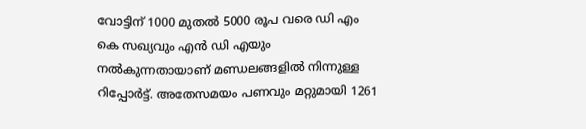വോട്ടിന് 1000 മുതല്‍ 5000 രൂപ വരെ ഡി എം കെ സഖ്യവും എൻ ഡി എയും നല്‍കുന്നതായാണ് മണ്ഡലങ്ങളില്‍ നിന്നുള്ള റിപ്പോർട്ട്. അതേസമയം പണവും മറ്റുമായി 1261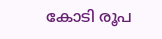കോടി രൂപ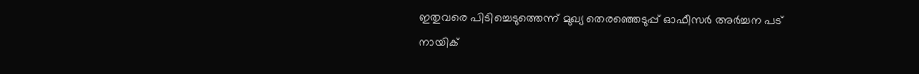ഇതുവരെ പിടിച്ചെടുത്തെന്ന് മുഖ്യ തെരഞ്ഞെടുപ്പ് ഓഫീസർ അർച്ചന പട് നായിക്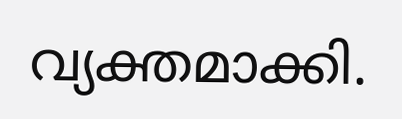വ്യക്തമാക്കി.